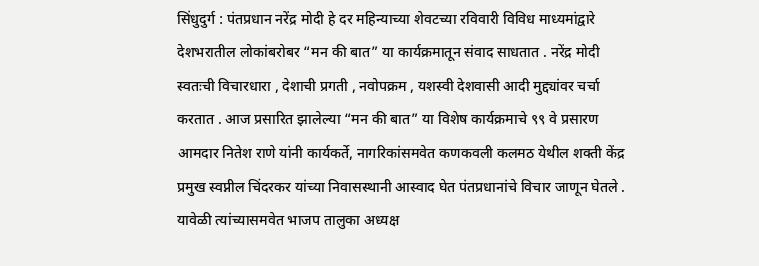सिंधुदुर्ग : पंतप्रधान नरेंद्र मोदी हे दर महिन्याच्या शेवटच्या रविवारी विविध माध्यमांद्वारे देशभरातील लोकांबरोबर “मन की बात” या कार्यक्रमातून संवाद साधतात . नरेंद्र मोदी स्वतःची विचारधारा , देशाची प्रगती , नवोपक्रम , यशस्वी देशवासी आदी मुद्द्यांवर चर्चा करतात . आज प्रसारित झालेल्या “मन की बात” या विशेष कार्यक्रमाचे ९९ वे प्रसारण आमदार नितेश राणे यांनी कार्यकर्ते, नागरिकांसमवेत कणकवली कलमठ येथील शक्ती केंद्र प्रमुख स्वप्नील चिंदरकर यांच्या निवासस्थानी आस्वाद घेत पंतप्रधानांचे विचार जाणून घेतले .
यावेळी त्यांच्यासमवेत भाजप तालुका अध्यक्ष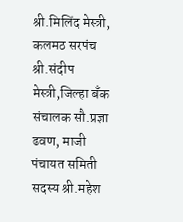श्री.मिलिंद मेस्त्री, कलमठ सरपंच श्री.संदीप मेस्त्री,जिल्हा बँक संचालक सौ.प्रज्ञा ढवण, माजी पंचायत समिती सदस्य श्री.महेश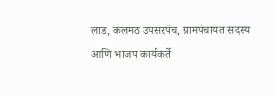लाड, कलमठ उपसरपंच, ग्रामपंचायत सदस्य आणि भाजप कार्यकर्ते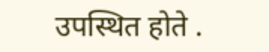उपस्थित होते .